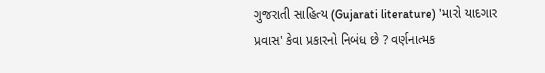ગુજરાતી સાહિત્ય (Gujarati literature) 'મારો યાદગાર પ્રવાસ' કેવા પ્રકારનો નિબંધ છે ? વર્ણનાત્મક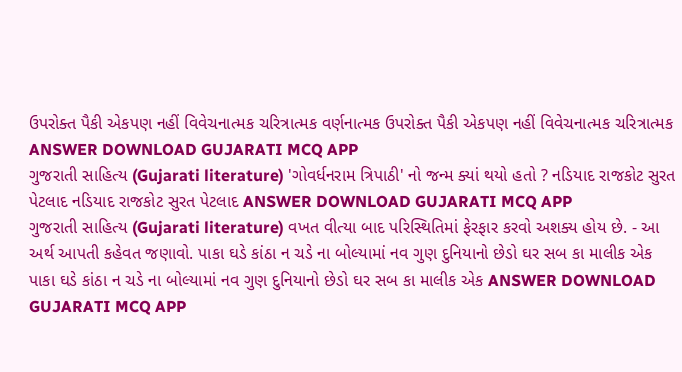ઉપરોક્ત પૈકી એકપણ નહીં વિવેચનાત્મક ચરિત્રાત્મક વર્ણનાત્મક ઉપરોક્ત પૈકી એકપણ નહીં વિવેચનાત્મક ચરિત્રાત્મક ANSWER DOWNLOAD GUJARATI MCQ APP
ગુજરાતી સાહિત્ય (Gujarati literature) 'ગોવર્ધનરામ ત્રિપાઠી' નો જન્મ ક્યાં થયો હતો ? નડિયાદ રાજકોટ સુરત પેટલાદ નડિયાદ રાજકોટ સુરત પેટલાદ ANSWER DOWNLOAD GUJARATI MCQ APP
ગુજરાતી સાહિત્ય (Gujarati literature) વખત વીત્યા બાદ પરિસ્થિતિમાં ફેરફાર કરવો અશક્ય હોય છે. - આ અર્થ આપતી કહેવત જણાવો. પાકા ઘડે કાંઠા ન ચડે ના બોલ્યામાં નવ ગુણ દુનિયાનો છેડો ઘર સબ કા માલીક એક પાકા ઘડે કાંઠા ન ચડે ના બોલ્યામાં નવ ગુણ દુનિયાનો છેડો ઘર સબ કા માલીક એક ANSWER DOWNLOAD GUJARATI MCQ APP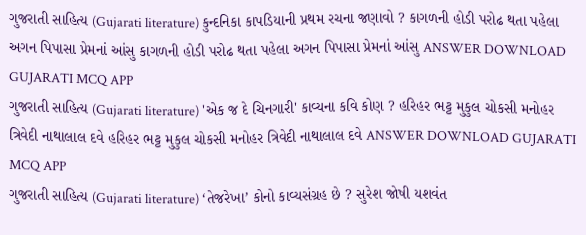ગુજરાતી સાહિત્ય (Gujarati literature) કુન્દનિકા કાપડિયાની પ્રથમ રચના જણાવો ? કાગળની હોડી પરોઢ થતા પહેલા અગન પિપાસા પ્રેમનાં આંસુ કાગળની હોડી પરોઢ થતા પહેલા અગન પિપાસા પ્રેમનાં આંસુ ANSWER DOWNLOAD GUJARATI MCQ APP
ગુજરાતી સાહિત્ય (Gujarati literature) 'એક જ દે ચિનગારી' કાવ્યના કવિ કોણ ? હરિહર ભટ્ટ મુકુલ ચોકસી મનોહર ત્રિવેદી નાથાલાલ દવે હરિહર ભટ્ટ મુકુલ ચોકસી મનોહર ત્રિવેદી નાથાલાલ દવે ANSWER DOWNLOAD GUJARATI MCQ APP
ગુજરાતી સાહિત્ય (Gujarati literature) ‘તેજરેખા’ કોનો કાવ્યસંગ્રહ છે ? સુરેશ જોષી યશવંત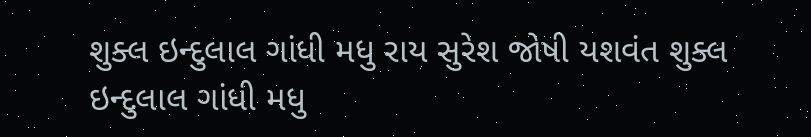શુક્લ ઇન્દુલાલ ગાંધી મધુ રાય સુરેશ જોષી યશવંત શુક્લ ઇન્દુલાલ ગાંધી મધુ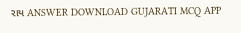રાય ANSWER DOWNLOAD GUJARATI MCQ APP